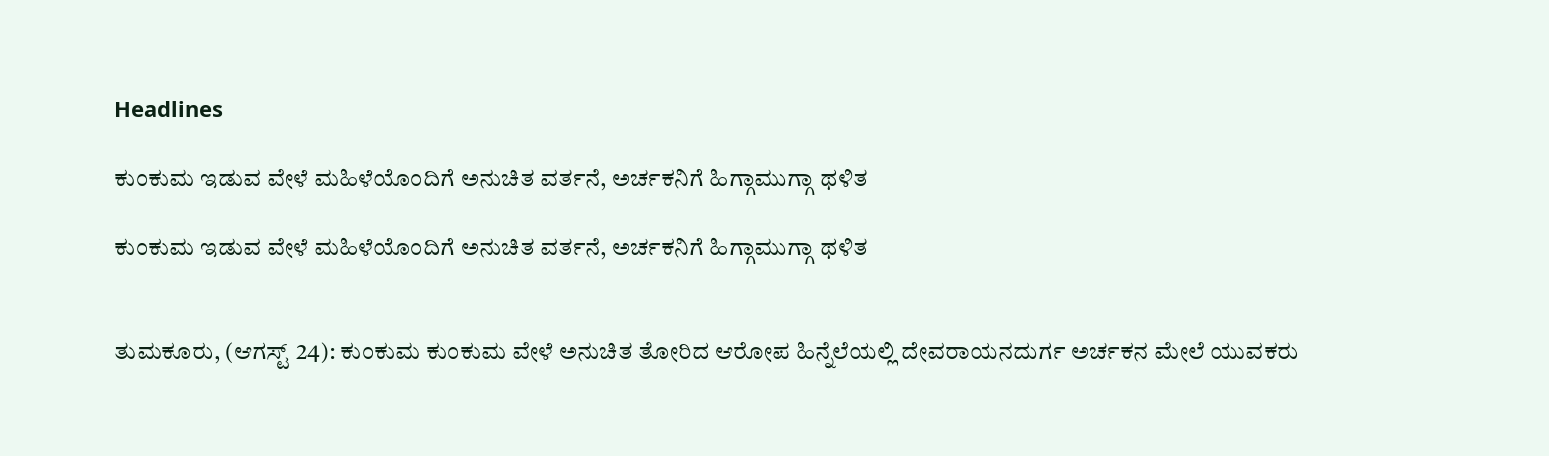Headlines

ಕುಂಕುಮ ಇಡುವ ವೇಳೆ ಮಹಿಳೆಯೊಂದಿಗೆ ಅನುಚಿತ ವರ್ತನೆ, ಅರ್ಚಕನಿಗೆ ಹಿಗ್ಗಾಮುಗ್ಗಾ ಥಳಿತ

ಕುಂಕುಮ ಇಡುವ ವೇಳೆ ಮಹಿಳೆಯೊಂದಿಗೆ ಅನುಚಿತ ವರ್ತನೆ, ಅರ್ಚಕನಿಗೆ ಹಿಗ್ಗಾಮುಗ್ಗಾ ಥಳಿತ


ತುಮಕೂರು, (ಆಗಸ್ಟ್ 24): ಕುಂಕುಮ ಕುಂಕುಮ ವೇಳೆ ಅನುಚಿತ ತೋರಿದ ಆರೋಪ ಹಿನ್ನೆಲೆಯಲ್ಲಿ ದೇವರಾಯನದುರ್ಗ ಅರ್ಚಕನ ಮೇಲೆ ಯುವಕರು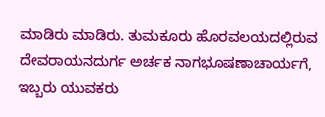ಮಾಡಿರು ಮಾಡಿರು. ತುಮಕೂರು ಹೊರವಲಯದಲ್ಲಿರುವ ದೇವರಾಯನದುರ್ಗ ಅರ್ಚಕ ನಾಗಭೂಷಣಾಚಾರ್ಯಗೆ, ಇಬ್ಬರು ಯುವಕರು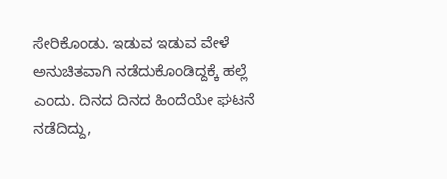ಸೇರಿಕೊಂಡು. ಇಡುವ ಇಡುವ ವೇಳೆ ಅನುಚಿತವಾಗಿ ನಡೆದುಕೊಂಡಿದ್ದಕ್ಕೆ ಹಲ್ಲೆ ಎಂದು. ದಿನದ ದಿನದ ಹಿಂದೆಯೇ ಘಟನೆ ನಡೆದಿದ್ದು,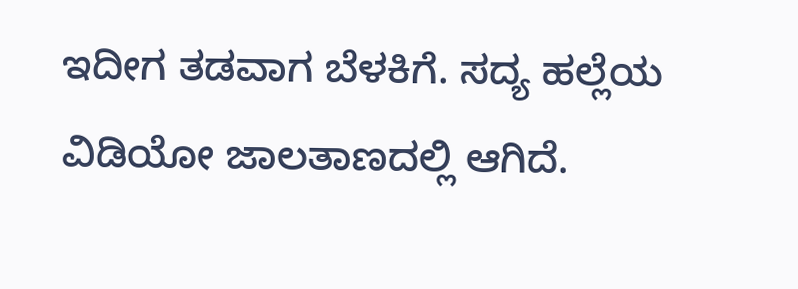ಇದೀಗ ತಡವಾಗ ಬೆಳಕಿಗೆ. ಸದ್ಯ ಹಲ್ಲೆಯ ವಿಡಿಯೋ ಜಾಲತಾಣದಲ್ಲಿ ಆಗಿದೆ.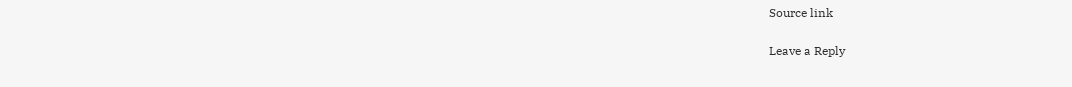Source link

Leave a Reply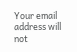Your email address will not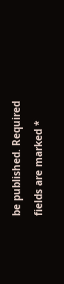be published. Required fields are marked *